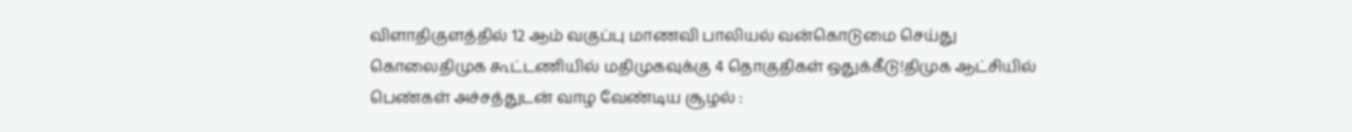விளாதிகுளத்தில் 12 ஆம் வகுப்பு மாணவி பாலியல் வன்கொடுமை செய்து கொலைதிமுக கூட்டணியில் மதிமுகவுக்கு 4 தொகுதிகள் ஒதுக்கீடு!திமுக ஆட்சியில் பெண்கள் அச்சத்துடன் வாழ வேண்டிய சூழல் :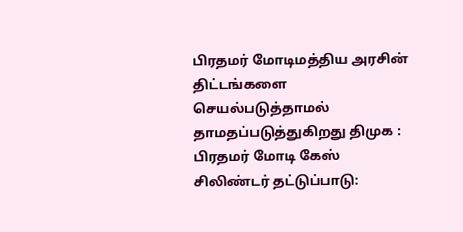பிரதமர் மோடிமத்திய அரசின் திட்டங்களை செயல்படுத்தாமல் தாமதப்படுத்துகிறது திமுக : பிரதமர் மோடி கேஸ் சிலிண்டர் தட்டுப்பாடு: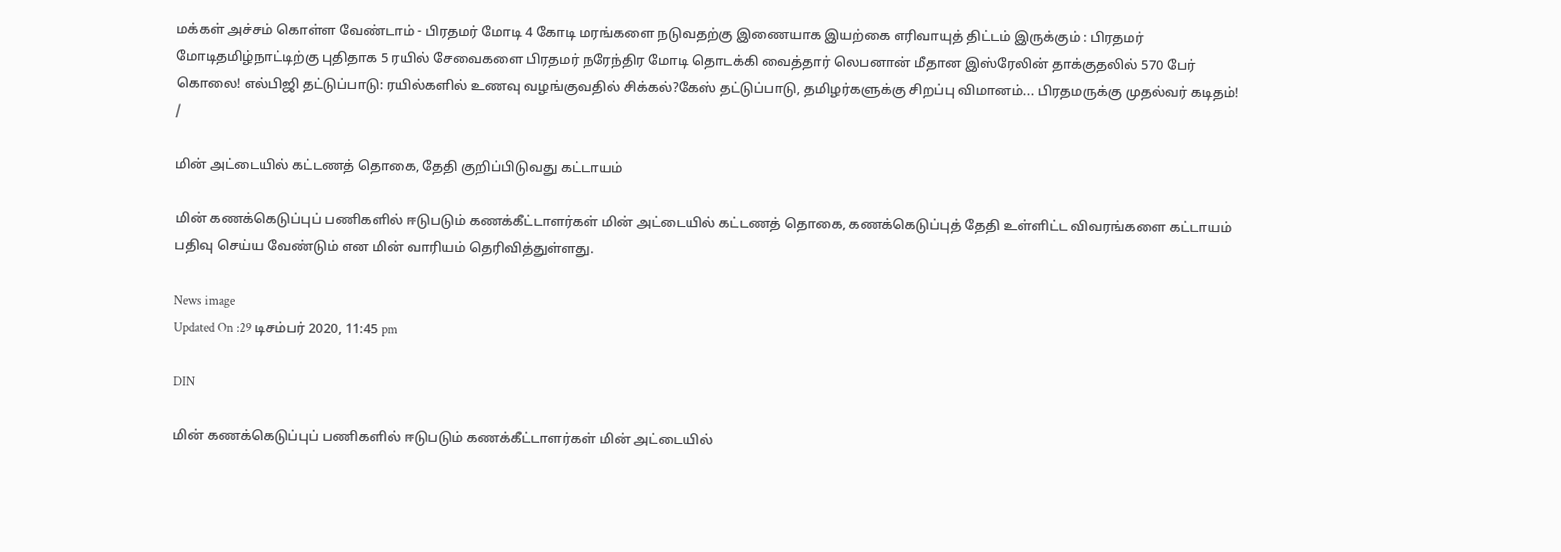மக்கள் அச்சம் கொள்ள வேண்டாம் - பிரதமர் மோடி 4 கோடி மரங்களை நடுவதற்கு இணையாக இயற்கை எரிவாயுத் திட்டம் இருக்கும் : பிரதமர் மோடிதமிழ்நாட்டிற்கு புதிதாக 5 ரயில் சேவைகளை பிரதமர் நரேந்திர மோடி தொடக்கி வைத்தார் லெபனான் மீதான இஸ்ரேலின் தாக்குதலில் 570 பேர் கொலை! எல்பிஜி தட்டுப்பாடு: ரயில்களில் உணவு வழங்குவதில் சிக்கல்?கேஸ் தட்டுப்பாடு, தமிழர்களுக்கு சிறப்பு விமானம்... பிரதமருக்கு முதல்வர் கடிதம்!
/

மின் அட்டையில் கட்டணத் தொகை, தேதி குறிப்பிடுவது கட்டாயம்

மின் கணக்கெடுப்புப் பணிகளில் ஈடுபடும் கணக்கீட்டாளர்கள் மின் அட்டையில் கட்டணத் தொகை, கணக்கெடுப்புத் தேதி உள்ளிட்ட விவரங்களை கட்டாயம் பதிவு செய்ய வேண்டும் என மின் வாரியம் தெரிவித்துள்ளது.

News image
Updated On :29 டிசம்பர் 2020, 11:45 pm

DIN

மின் கணக்கெடுப்புப் பணிகளில் ஈடுபடும் கணக்கீட்டாளர்கள் மின் அட்டையில்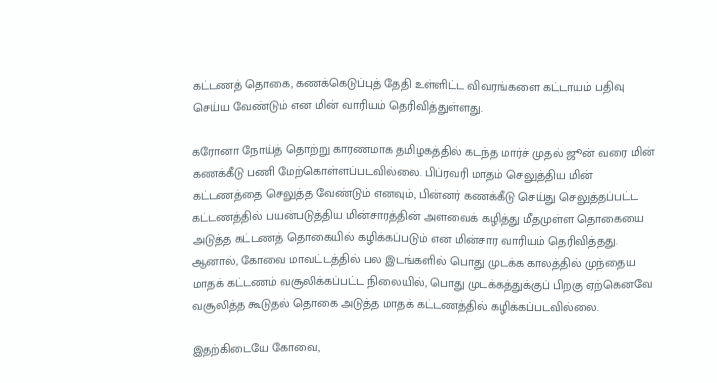கட்டணத் தொகை, கணக்கெடுப்புத் தேதி உள்ளிட்ட விவரங்களை கட்டாயம் பதிவு செய்ய வேண்டும் என மின் வாரியம் தெரிவித்துள்ளது.

கரோனா நோய்த் தொற்று காரணமாக தமிழகத்தில் கடந்த மார்ச் முதல் ஜூன் வரை மின் கணக்கீடு பணி மேற்கொள்ளப்படவில்லை. பிப்ரவரி மாதம் செலுத்திய மின் கட்டணத்தை செலுத்த வேண்டும் எனவும், பின்னர் கணக்கீடு செய்து செலுத்தப்பட்ட கட்டணத்தில் பயன்படுத்திய மின்சாரத்தின் அளவைக் கழித்து மீதமுள்ள தொகையை அடுத்த கட்டணத் தொகையில் கழிக்கப்படும் என மின்சார வாரியம் தெரிவித்தது. ஆனால், கோவை மாவட்டத்தில் பல இடங்களில் பொது முடக்க காலத்தில் முந்தைய மாதக் கட்டணம் வசூலிக்கப்பட்ட நிலையில், பொது முடக்கத்துக்குப் பிறகு ஏற்கெனவே வசூலித்த கூடுதல் தொகை அடுத்த மாதக் கட்டணத்தில் கழிக்கப்படவில்லை.

இதற்கிடையே கோவை,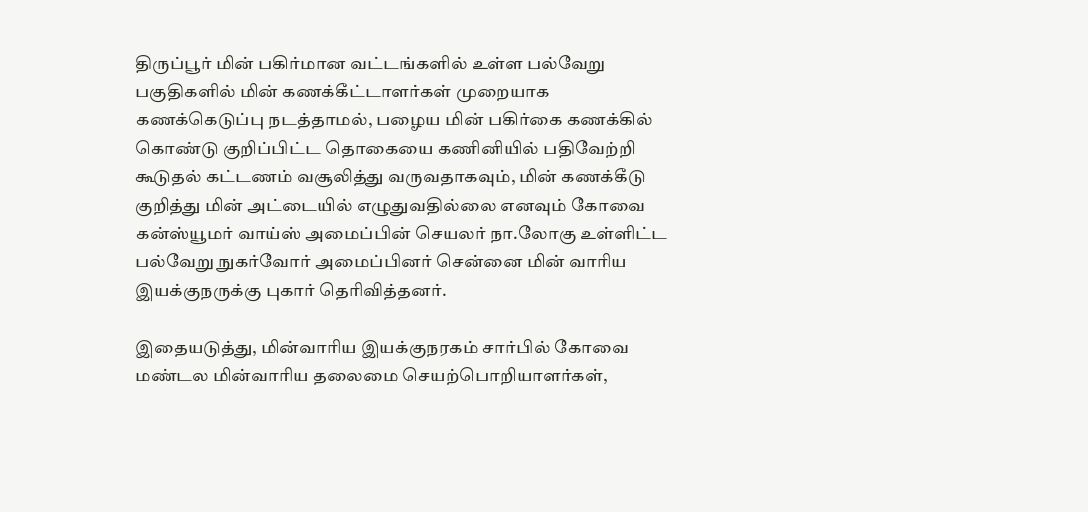திருப்பூர் மின் பகிர்மான வட்டங்களில் உள்ள பல்வேறு பகுதிகளில் மின் கணக்கீட்டாளர்கள் முறையாக கணக்கெடுப்பு நடத்தாமல், பழைய மின் பகிர்கை கணக்கில் கொண்டு குறிப்பிட்ட தொகையை கணினியில் பதிவேற்றி கூடுதல் கட்டணம் வசூலித்து வருவதாகவும், மின் கணக்கீடு குறித்து மின் அட்டையில் எழுதுவதில்லை எனவும் கோவை கன்ஸ்யூமர் வாய்ஸ் அமைப்பின் செயலர் நா.லோகு உள்ளிட்ட பல்வேறு நுகர்வோர் அமைப்பினர் சென்னை மின் வாரிய இயக்குநருக்கு புகார் தெரிவித்தனர்.

இதையடுத்து, மின்வாரிய இயக்குநரகம் சார்பில் கோவை மண்டல மின்வாரிய தலைமை செயற்பொறியாளர்கள்,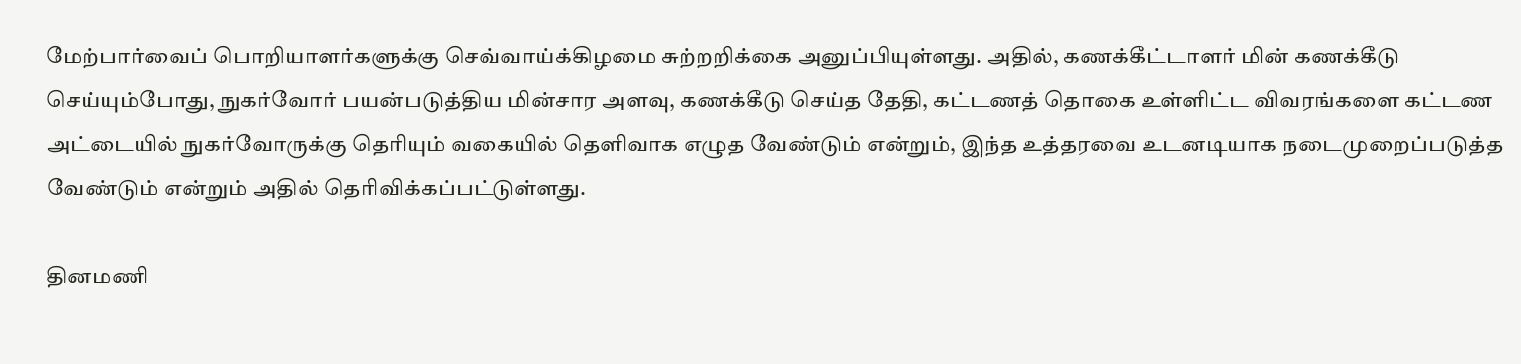மேற்பார்வைப் பொறியாளர்களுக்கு செவ்வாய்க்கிழமை சுற்றறிக்கை அனுப்பியுள்ளது. அதில், கணக்கீட்டாளர் மின் கணக்கீடு செய்யும்போது, நுகர்வோர் பயன்படுத்திய மின்சார அளவு, கணக்கீடு செய்த தேதி, கட்டணத் தொகை உள்ளிட்ட விவரங்களை கட்டண அட்டையில் நுகர்வோருக்கு தெரியும் வகையில் தெளிவாக எழுத வேண்டும் என்றும், இந்த உத்தரவை உடனடியாக நடைமுறைப்படுத்த வேண்டும் என்றும் அதில் தெரிவிக்கப்பட்டுள்ளது.

தினமணி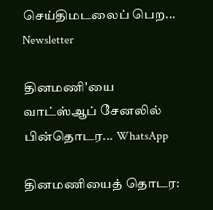செய்திமடலைப் பெற... Newsletter

தினமணி'யை வாட்ஸ்ஆப் சேனலில் பின்தொடர... WhatsApp

தினமணியைத் தொடர: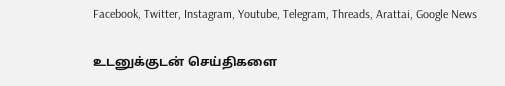Facebook, Twitter, Instagram, Youtube, Telegram, Threads, Arattai, Google News

உடனுக்குடன் செய்திகளை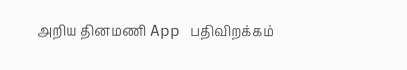அறிய தினமணி App பதிவிறக்கம்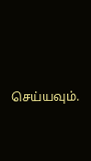செய்யவும்.